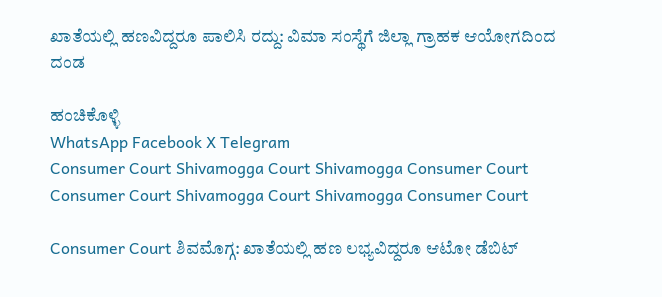ಖಾತೆಯಲ್ಲಿ ಹಣವಿದ್ದರೂ ಪಾಲಿಸಿ ರದ್ದು: ವಿಮಾ ಸಂಸ್ಥೆಗೆ ಜಿಲ್ಲಾ ಗ್ರಾಹಕ ಆಯೋಗದಿಂದ ದಂಡ

ಹಂಚಿಕೊಳ್ಳಿ
WhatsApp Facebook X Telegram
Consumer Court Shivamogga Court Shivamogga Consumer Court
Consumer Court Shivamogga Court Shivamogga Consumer Court

Consumer Court ಶಿವಮೊಗ್ಗ: ಖಾತೆಯಲ್ಲಿ ಹಣ ಲಭ್ಯವಿದ್ದರೂ ಆಟೋ ಡೆಬಿಟ್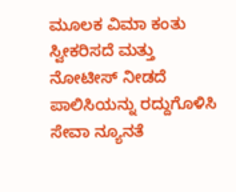ಮೂಲಕ ವಿಮಾ ಕಂತು ಸ್ವೀಕರಿಸದೆ ಮತ್ತು ನೋಟೀಸ್ ನೀಡದೆ ಪಾಲಿಸಿಯನ್ನು ರದ್ದುಗೊಳಿಸಿ ಸೇವಾ ನ್ಯೂನತೆ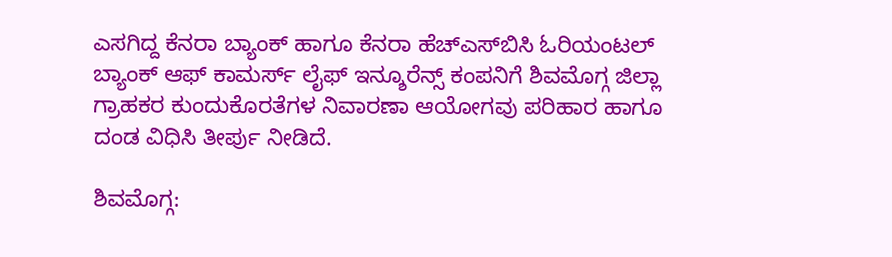ಎಸಗಿದ್ದ ಕೆನರಾ ಬ್ಯಾಂಕ್ ಹಾಗೂ ಕೆನರಾ ಹೆಚ್‌ಎಸ್‌ಬಿಸಿ ಓರಿಯಂಟಲ್ ಬ್ಯಾಂಕ್ ಆಫ್ ಕಾಮರ್ಸ್ ಲೈಫ್ ಇನ್ಶೂರೆನ್ಸ್ ಕಂಪನಿಗೆ ಶಿವಮೊಗ್ಗ ಜಿಲ್ಲಾ ಗ್ರಾಹಕರ ಕುಂದುಕೊರತೆಗಳ ನಿವಾರಣಾ ಆಯೋಗವು ಪರಿಹಾರ ಹಾಗೂ ದಂಡ ವಿಧಿಸಿ ತೀರ್ಪು ನೀಡಿದೆ.

ಶಿವಮೊಗ್ಗ: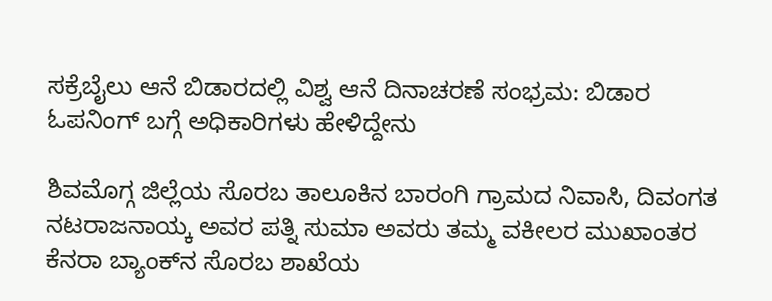ಸಕ್ರೆಬೈಲು ಆನೆ ಬಿಡಾರದಲ್ಲಿ ವಿಶ್ವ ಆನೆ ದಿನಾಚರಣೆ ಸಂಭ್ರಮ: ಬಿಡಾರ ಓಪನಿಂಗ್ ಬಗ್ಗೆ ಅಧಿಕಾರಿಗಳು ಹೇಳಿದ್ದೇನು

ಶಿವಮೊಗ್ಗ ಜಿಲ್ಲೆಯ ಸೊರಬ ತಾಲೂಕಿನ ಬಾರಂಗಿ ಗ್ರಾಮದ ನಿವಾಸಿ, ದಿವಂಗತ ನಟರಾಜನಾಯ್ಕ ಅವರ ಪತ್ನಿ ಸುಮಾ ಅವರು ತಮ್ಮ ವಕೀಲರ ಮುಖಾಂತರ ಕೆನರಾ ಬ್ಯಾಂಕ್‌ನ ಸೊರಬ ಶಾಖೆಯ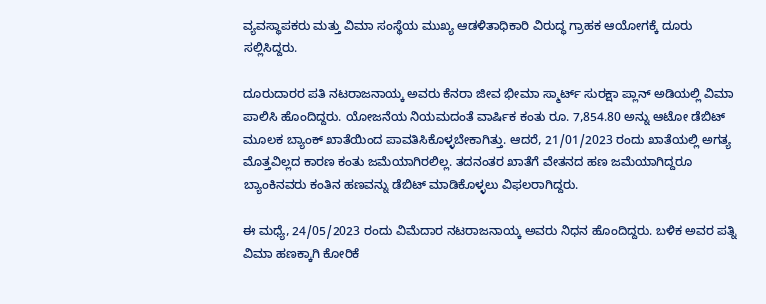ವ್ಯವಸ್ಥಾಪಕರು ಮತ್ತು ವಿಮಾ ಸಂಸ್ಥೆಯ ಮುಖ್ಯ ಆಡಳಿತಾಧಿಕಾರಿ ವಿರುದ್ಧ ಗ್ರಾಹಕ ಆಯೋಗಕ್ಕೆ ದೂರು ಸಲ್ಲಿಸಿದ್ದರು.

ದೂರುದಾರರ ಪತಿ ನಟರಾಜನಾಯ್ಕ ಅವರು ಕೆನರಾ ಜೀವ ಭೀಮಾ ಸ್ಮಾರ್ಟ್ ಸುರಕ್ಷಾ ಪ್ಲಾನ್ ಅಡಿಯಲ್ಲಿ ವಿಮಾ ಪಾಲಿಸಿ ಹೊಂದಿದ್ದರು. ಯೋಜನೆಯ ನಿಯಮದಂತೆ ವಾರ್ಷಿಕ ಕಂತು ರೂ. 7,854.80 ಅನ್ನು ಆಟೋ ಡೆಬಿಟ್ ಮೂಲಕ ಬ್ಯಾಂಕ್ ಖಾತೆಯಿಂದ ಪಾವತಿಸಿಕೊಳ್ಳಬೇಕಾಗಿತ್ತು. ಆದರೆ, 21/01/2023 ರಂದು ಖಾತೆಯಲ್ಲಿ ಅಗತ್ಯ ಮೊತ್ತವಿಲ್ಲದ ಕಾರಣ ಕಂತು ಜಮೆಯಾಗಿರಲಿಲ್ಲ. ತದನಂತರ ಖಾತೆಗೆ ವೇತನದ ಹಣ ಜಮೆಯಾಗಿದ್ದರೂ ಬ್ಯಾಂಕಿನವರು ಕಂತಿನ ಹಣವನ್ನು ಡೆಬಿಟ್ ಮಾಡಿಕೊಳ್ಳಲು ವಿಫಲರಾಗಿದ್ದರು.

ಈ ಮಧ್ಯೆ, 24/05/2023 ರಂದು ವಿಮೆದಾರ ನಟರಾಜನಾಯ್ಕ ಅವರು ನಿಧನ ಹೊಂದಿದ್ದರು. ಬಳಿಕ ಅವರ ಪತ್ನಿ ವಿಮಾ ಹಣಕ್ಕಾಗಿ ಕೋರಿಕೆ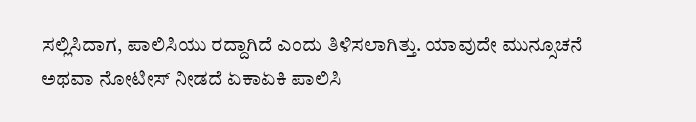ಸಲ್ಲಿಸಿದಾಗ, ಪಾಲಿಸಿಯು ರದ್ದಾಗಿದೆ ಎಂದು ತಿಳಿಸಲಾಗಿತ್ತು. ಯಾವುದೇ ಮುನ್ಸೂಚನೆ ಅಥವಾ ನೋಟೀಸ್ ನೀಡದೆ ಏಕಾಏಕಿ ಪಾಲಿಸಿ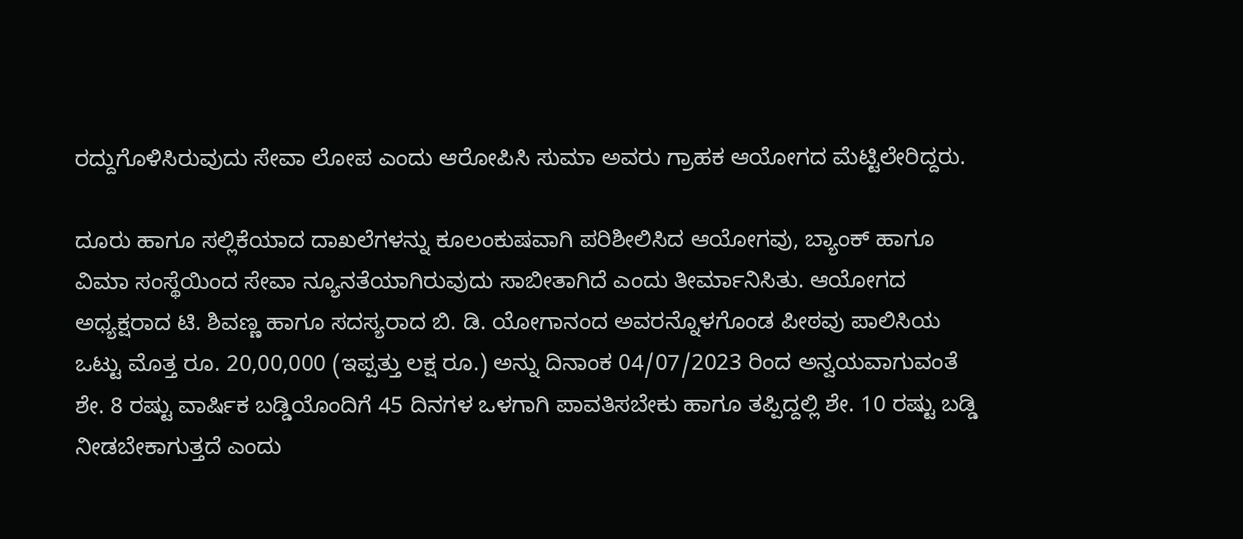ರದ್ದುಗೊಳಿಸಿರುವುದು ಸೇವಾ ಲೋಪ ಎಂದು ಆರೋಪಿಸಿ ಸುಮಾ ಅವರು ಗ್ರಾಹಕ ಆಯೋಗದ ಮೆಟ್ಟಿಲೇರಿದ್ದರು.

ದೂರು ಹಾಗೂ ಸಲ್ಲಿಕೆಯಾದ ದಾಖಲೆಗಳನ್ನು ಕೂಲಂಕುಷವಾಗಿ ಪರಿಶೀಲಿಸಿದ ಆಯೋಗವು, ಬ್ಯಾಂಕ್ ಹಾಗೂ ವಿಮಾ ಸಂಸ್ಥೆಯಿಂದ ಸೇವಾ ನ್ಯೂನತೆಯಾಗಿರುವುದು ಸಾಬೀತಾಗಿದೆ ಎಂದು ತೀರ್ಮಾನಿಸಿತು. ಆಯೋಗದ ಅಧ್ಯಕ್ಷರಾದ ಟಿ. ಶಿವಣ್ಣ ಹಾಗೂ ಸದಸ್ಯರಾದ ಬಿ. ಡಿ. ಯೋಗಾನಂದ ಅವರನ್ನೊಳಗೊಂಡ ಪೀಠವು ಪಾಲಿಸಿಯ ಒಟ್ಟು ಮೊತ್ತ ರೂ. 20,00,000 (ಇಪ್ಪತ್ತು ಲಕ್ಷ ರೂ.) ಅನ್ನು ದಿನಾಂಕ 04/07/2023 ರಿಂದ ಅನ್ವಯವಾಗುವಂತೆ ಶೇ. 8 ರಷ್ಟು ವಾರ್ಷಿಕ ಬಡ್ಡಿಯೊಂದಿಗೆ 45 ದಿನಗಳ ಒಳಗಾಗಿ ಪಾವತಿಸಬೇಕು ಹಾಗೂ ತಪ್ಪಿದ್ದಲ್ಲಿ ಶೇ. 10 ರಷ್ಟು ಬಡ್ಡಿ ನೀಡಬೇಕಾಗುತ್ತದೆ ಎಂದು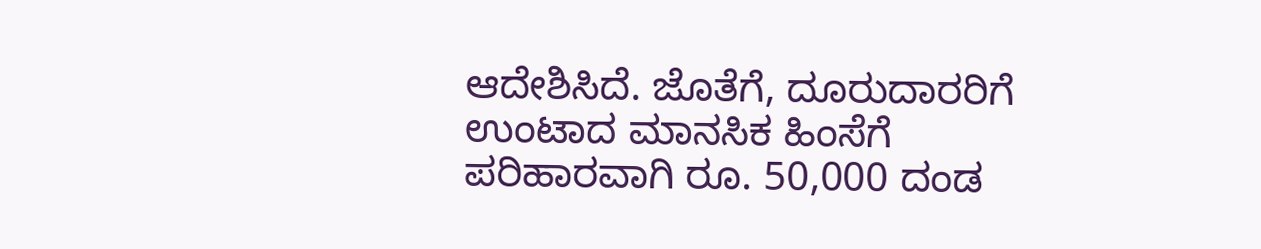ಆದೇಶಿಸಿದೆ. ಜೊತೆಗೆ, ದೂರುದಾರರಿಗೆ ಉಂಟಾದ ಮಾನಸಿಕ ಹಿಂಸೆಗೆ ಪರಿಹಾರವಾಗಿ ರೂ. 50,000 ದಂಡ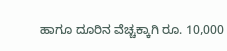ಹಾಗೂ ದೂರಿನ ವೆಚ್ಚಕ್ಕಾಗಿ ರೂ. 10,000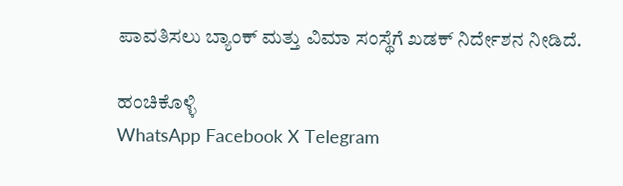ಪಾವತಿಸಲು ಬ್ಯಾಂಕ್ ಮತ್ತು ವಿಮಾ ಸಂಸ್ಥೆಗೆ ಖಡಕ್ ನಿರ್ದೇಶನ ನೀಡಿದೆ.

ಹಂಚಿಕೊಳ್ಳಿ
WhatsApp Facebook X Telegram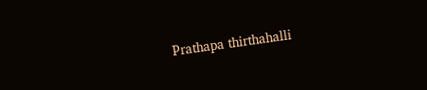Prathapa thirthahalli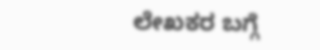ಲೇಖಕರ ಬಗ್ಗೆ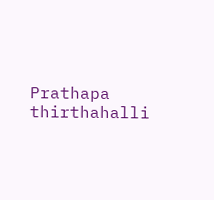Prathapa thirthahalli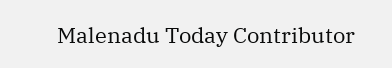Malenadu Today Contributor